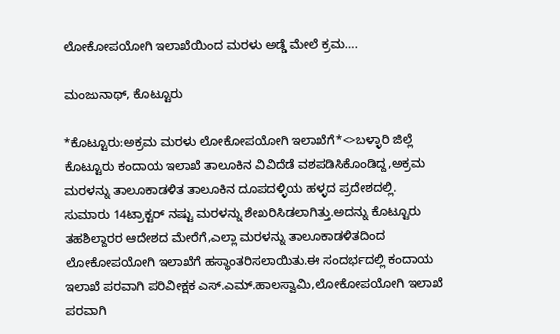ಲೋಕೋಪಯೋಗಿ ಇಲಾಖೆಯಿಂದ ಮರಳು ಅಡ್ಡೆ ಮೇಲೆ ಕ್ರಮ….

ಮಂಜುನಾಥ್, ಕೊಟ್ಟೂರು

*ಕೊಟ್ಟೂರು:ಅಕ್ರಮ ಮರಳು ಲೋಕೋಪಯೋಗಿ ಇಲಾಖೆಗೆ*<>ಬಳ್ಳಾರಿ ಜಿಲ್ಲೆ ಕೊಟ್ಟೂರು ಕಂದಾಯ ಇಲಾಖೆ ತಾಲೂಕಿನ ವಿವಿದೆಡೆ ವಶಪಡಿಸಿಕೊಂಡಿದ್ದ,ಅಕ್ರಮ ಮರಳನ್ನು ತಾಲೂಕಾಡಳಿತ ತಾಲೂಕಿನ ದೂಪದಳ್ಳಿಯ ಹಳ್ಳದ ಪ್ರದೇಶದಲ್ಲಿ. ಸುಮಾರು 14ಟ್ರಾಕ್ಟರ್ ನಷ್ಟು ಮರಳನ್ನು ಶೇಖರಿಸಿಡಲ‍ಾಗಿತ್ತು.ಅದನ್ನು ಕೊಟ್ಟೂರು ತಹಶಿಲ್ದಾರರ ಆದೇಶದ ಮೇರೆಗೆ,ಎಲ್ಲಾ ಮರಳನ್ನು ತಾಲೂಕಾಡಳಿತದಿಂದ ಲೋಕೋಪಯೋಗಿ ಇಲಾಖೆಗೆ ಹಸ್ಥಾಂತರಿಸಲಾಯಿತು.ಈ ಸಂದರ್ಭದಲ್ಲಿ ಕಂದಾಯ ಇಲಾಖೆ ಪರವಾಗಿ ಪರಿವೀಕ್ಷಕ ಎಸ್.ಎಮ್.ಹಾಲಸ್ವಾಮಿ,ಲೋಕೋಪಯೋಗಿ ಇಲಾಖೆ ಪರವಾಗಿ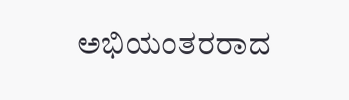ಅಭಿಯಂತರರಾದ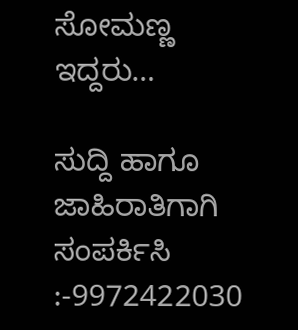ಸೋಮಣ್ಣ ಇದ್ದರು…

ಸುದ್ದಿ ಹಾಗೂ ಜಾಹಿರಾತಿಗಾಗಿ ಸಂಪರ್ಕಿಸಿ :-9972422030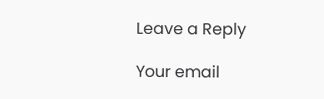Leave a Reply

Your email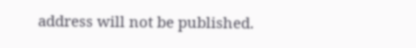address will not be published.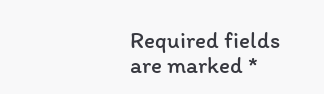Required fields are marked *